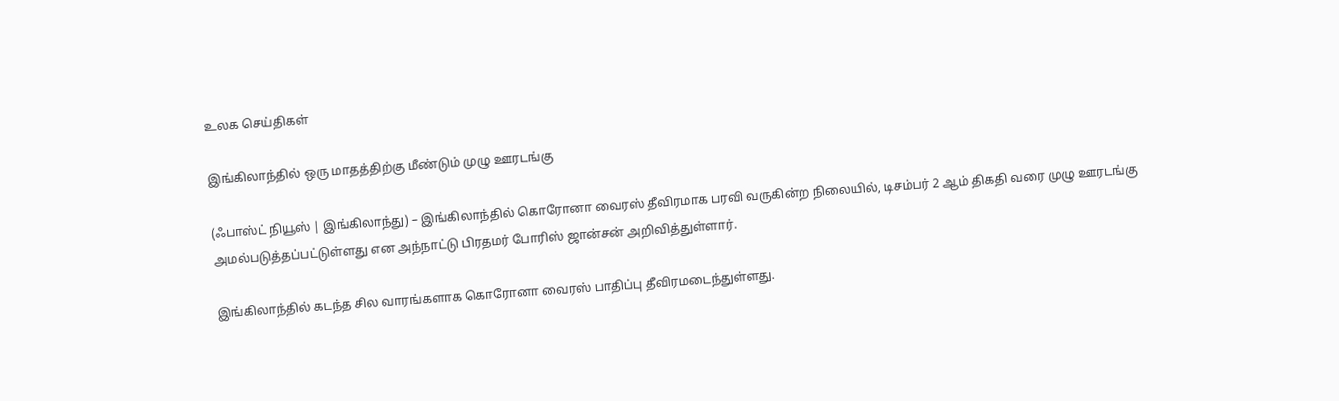உலக செய்திகள்

இங்கிலாந்தில் ஒரு மாதத்திற்கு மீண்டும் முழு ஊரடங்கு

(ஃபாஸ்ட் நியூஸ் | இங்கிலாந்து) – இங்கிலாந்தில் கொரோனா வைரஸ் தீவிரமாக பரவி வருகின்ற நிலையில், டிசம்பர் 2 ஆம் திகதி வரை முழு ஊரடங்கு அமல்படுத்தப்பட்டுள்ளது என அந்நாட்டு பிரதமர் போரிஸ் ஜான்சன் அறிவித்துள்ளார்.

இங்கிலாந்தில் கடந்த சில வாரங்களாக கொரோனா வைரஸ் பாதிப்பு தீவிரமடைந்துள்ளது.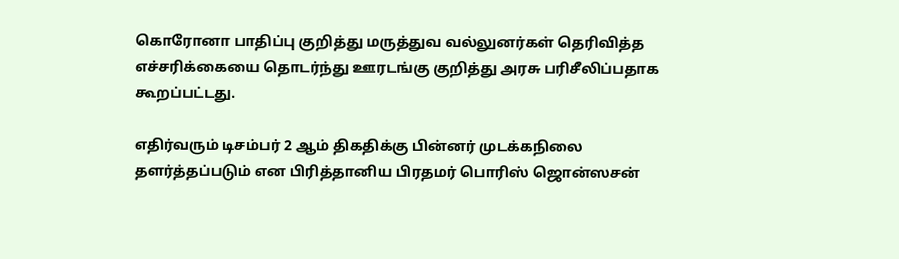கொரோனா பாதிப்பு குறித்து மருத்துவ வல்லுனர்கள் தெரிவித்த எச்சரிக்கையை தொடர்ந்து ஊரடங்கு குறித்து அரசு பரிசீலிப்பதாக கூறப்பட்டது.

எதிர்வரும் டிசம்பர் 2 ஆம் திகதிக்கு பின்னர் முடக்கநிலை தளர்த்தப்படும் என பிரித்தானிய பிரதமர் பொரிஸ் ஜொன்ஸசன்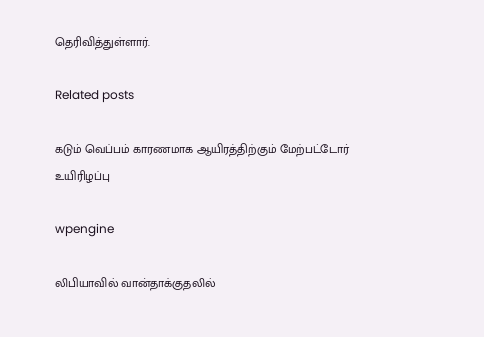தெரிவித்துள்ளார்.

Related posts

கடும் வெப்பம் காரணமாக ஆயிரத்திற்கும் மேற்பட்டோர் உயிரிழப்பு

wpengine

லிபியாவில் வான்தாக்குதலில்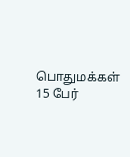பொதுமக்கள் 15 பேர்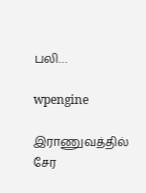பலி…

wpengine

இராணுவத்தில் சேர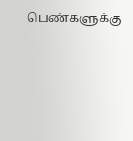பெண்களுக்கு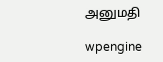அனுமதி

wpengine